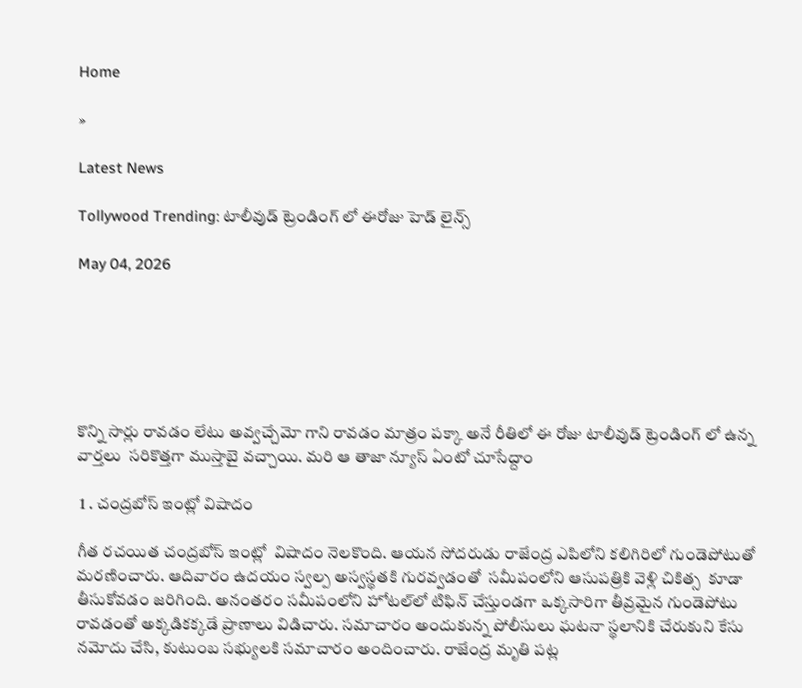Home

»

Latest News

Tollywood Trending: టాలీవుడ్ ట్రెండింగ్ లో ఈరోజు హెడ్ లైన్స్

May 04, 2026






కొన్ని సార్లు రావడం లేటు అవ్వచ్చేమో గాని రావడం మాత్రం పక్కా అనే రీతిలో ఈ రోజు టాలీవుడ్ ట్రెండింగ్ లో ఉన్న వార్తలు  సరికొత్తగా ముస్తాబై వచ్చాయి. మరి ఆ తాజా న్యూస్ ఏంటో చూసేద్దాం

 1 . చంద్రబోస్ ఇంట్లో విషాదం

గీత ర‌చ‌యిత చంద్రబోస్ ఇంట్లో  విషాదం నెల‌కొంది. ఆయ‌న సోద‌రుడు రాజేంద్ర ఎపిలోని క‌లిగిరిలో గుండెపోటుతో మ‌ర‌ణించారు. ఆదివారం ఉదయం స్వల్ప అస్వస్థతకి గురవ్వడంతో  సమీపంలోని ఆసుపత్రికి వెళ్లి చికిత్స  కూడా తీసుకోవడం జరిగింది. అనంతరం సమీపంలోని హోటల్‌లో టిఫిన్ చేస్తుండగా ఒక్కసారిగా తీవ్రమైన గుండెపోటు రావడంతో అక్కడికక్కడే ప్రాణాలు విడిచారు. సమాచారం అందుకున్న పోలీసులు ఘటనా స్థలానికి చేరుకుని కేసు నమోదు చేసి, కుటుంబ సభ్యులకి సమాచారం అందించారు. రాజేంద్ర మృతి పట్ల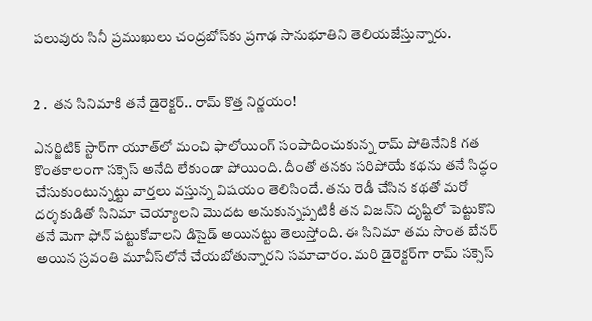పలువురు సినీ ప్రముఖులు చంద్రబోస్‌కు ప్రగాఢ సానుభూతిని తెలియజేస్తున్నారు.


2 .  త‌న సినిమాకి త‌నే డైరెక్ట‌ర్‌.. రామ్ కొత్త నిర్ణ‌యం!

ఎన‌ర్జిటిక్ స్టార్‌గా యూత్‌లో మంచి ఫాలోయింగ్ సంపాదించుకున్న రామ్ పోతినేనికి గ‌త కొంత‌కాలంగా స‌క్సెస్ అనేది లేకుండా పోయింది. దీంతో త‌న‌కు స‌రిపోయే క‌థ‌ను త‌నే సిద్ధం చేసుకుంటున్న‌ట్టు వార్త‌లు వ‌స్తున్న విష‌యం తెలిసిందే. త‌ను రెడీ చేసిన క‌థ‌తో మ‌రో ద‌ర్శ‌కుడితో సినిమా చెయ్యాల‌ని మొద‌ట అనుకున్న‌ప్ప‌టికీ త‌న విజ‌న్‌ని దృష్టిలో పెట్టుకొని త‌నే మెగా ఫోన్ ప‌ట్టుకోవాల‌ని డిసైడ్ అయిన‌ట్టు తెలుస్తోంది. ఈ సినిమా త‌మ సొంత బేన‌ర్ అయిన స్ర‌వంతి మూవీస్‌లోనే చేయ‌బోతున్నార‌ని స‌మాచారం. మ‌రి డైరెక్ట‌ర్‌గా రామ్ స‌క్సెస్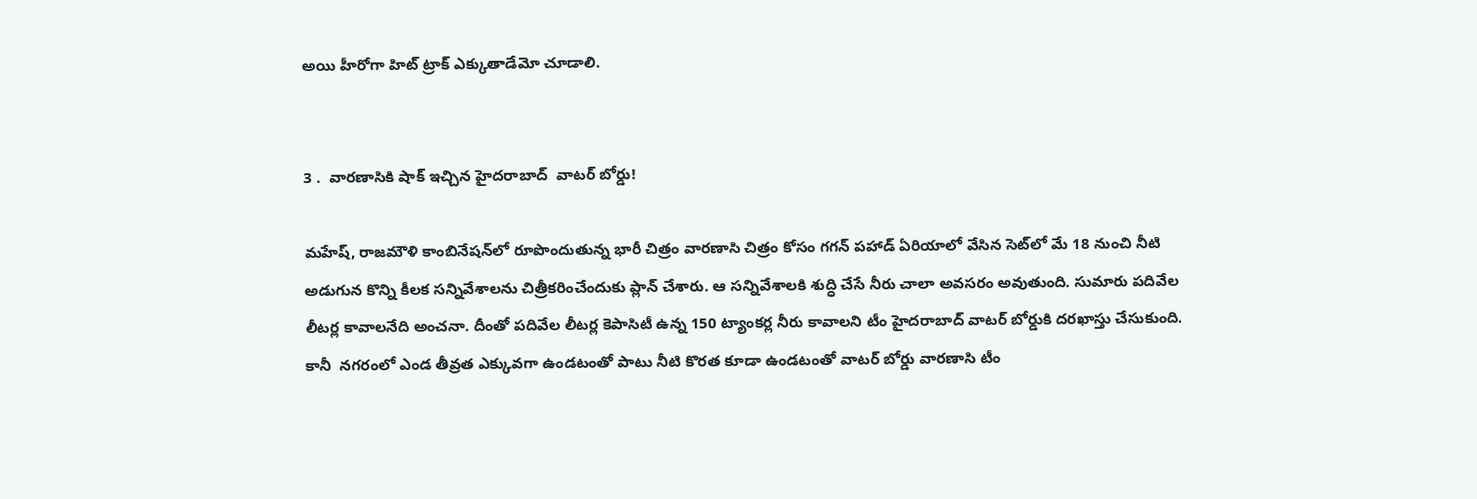అయి హీరోగా హిట్ ట్రాక్ ఎక్కుతాడేమో చూడాలి.


3 .  వారణాసికి షాక్ ఇచ్చిన హైదరాబాద్  వాటర్ బోర్డు!

మ‌హేష్‌, రాజ‌మౌళి కాంబినేష‌న్‌లో రూపొందుతున్న భారీ చిత్రం వార‌ణాసి చిత్రం కోసం గ‌గ‌న్ ప‌హాడ్ ఏరియాలో వేసిన సెట్‌లో మే 18 నుంచి నీటి అడుగున కొన్ని కీల‌క స‌న్నివేశాల‌ను చిత్రీక‌రించేందుకు ప్లాన్ చేశారు. ఆ సన్నివేశాలకి శుద్ధి చేసే నీరు చాలా అవసరం అవుతుంది. సుమారు పదివేల లీటర్ల కావాలనేది అంచనా. దీంతో పదివేల లీటర్ల కెపాసిటీ ఉన్న 150 ట్యాంకర్ల నీరు కావాలని టీం హైదరాబాద్ వాటర్ బోర్డుకి దరఖాస్తు చేసుకుంది. కానీ  నగరంలో ఎండ తీవ్రత ఎక్కువగా ఉండటంతో పాటు నీటి కొరత కూడా ఉండటంతో వాటర్ బోర్డు వారణాసి టీం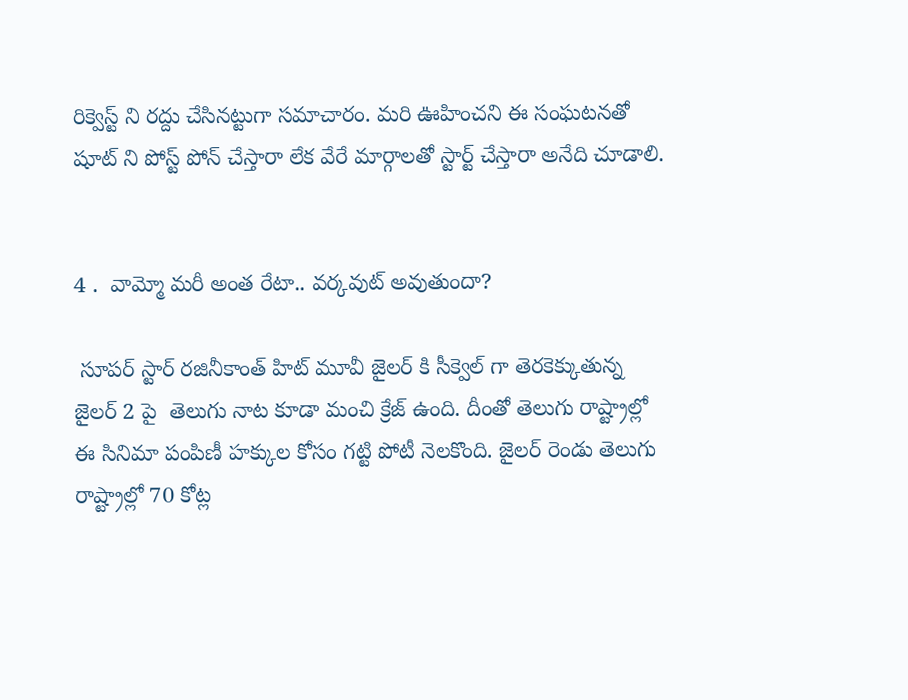రిక్వెస్ట్ ని రద్దు చేసినట్టుగా సమాచారం. మరి ఊహించని ఈ సంఘటనతో షూట్ ని పోస్ట్ పోన్ చేస్తారా లేక వేరే మార్గాలతో స్టార్ట్ చేస్తారా అనేది చూడాలి.


4 .  వామ్మో మ‌రీ అంత రేటా.. వ‌ర్క‌వుట్ అవుతుందా?

 సూపర్ స్టార్ రజినీకాంత్ హిట్ మూవీ జైల‌ర్ కి సీక్వెల్ గా తెరకెక్కుతున్న  జైలర్‌ 2 పై  తెలుగు నాట కూడా మంచి క్రేజ్ ఉంది. దీంతో తెలుగు రాష్ట్రాల్లో ఈ సినిమా పంపిణీ హ‌క్కుల కోసం గ‌ట్టి పోటీ నెల‌కొంది. జైల‌ర్‌ రెండు తెలుగు రాష్ట్రాల్లో 70 కోట్ల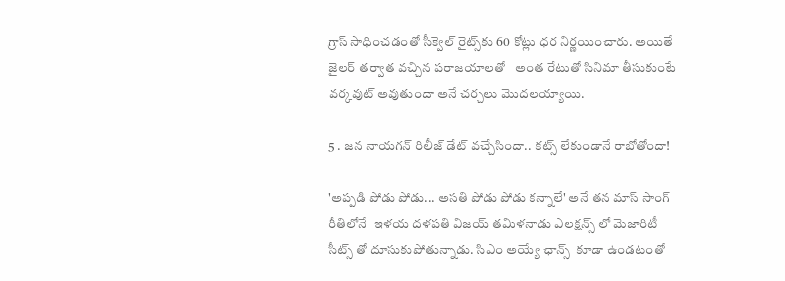గ్రాస్ సాధించడంతో సీక్వెల్ రైట్స్‌కు 60 కోట్లు ధ‌ర నిర్ణ‌యించారు. అయితే జైలర్ తర్వాత వచ్చిన పరాజయాలతో   అంత రేటుతో సినిమా తీసుకుంటే వ‌ర్క‌వుట్ అవుతుందా అనే చ‌ర్చ‌లు మొద‌ల‌య్యాయి.

5 . జన నాయగన్ రిలీజ్ డేట్ వచ్చేసిందా.. కట్స్ లేకుండానే రాబోతోందా!

'అప్పడి పోడు పోడు... అసతి పోడు పోడు కన్నాలే' అనే తన మాస్ సాంగ్  రీతిలోనే  ఇళయ దళపతి విజయ్ తమిళనాడు ఎలక్షన్స్ లో మెజారిటీ సీట్స్ తో దూసుకుపోతున్నాడు. సిఎం అయ్యే ఛాన్స్  కూడా ఉండటంతో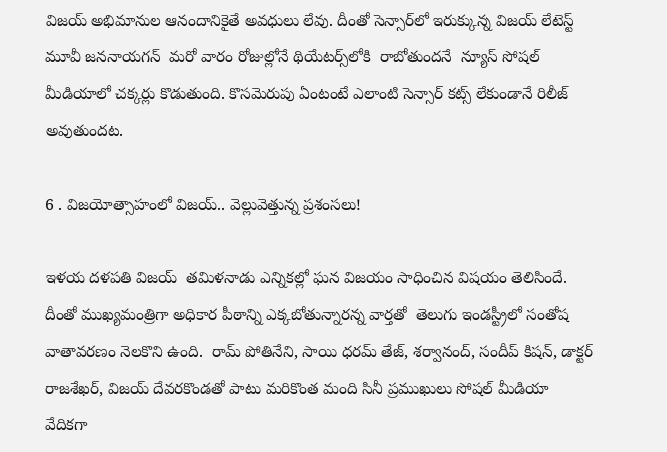విజయ్ అభిమానుల ఆనందానికైతే అవధులు లేవు. దీంతో సెన్సార్‌లో ఇరుక్కున్న విజ‌య్ లేటెస్ట్ మూవీ జ‌న‌నాయ‌గ‌న్  మ‌రో వారం రోజుల్లోనే థియేట‌ర్స్‌లోకి  రాబోతుందనే  న్యూస్ సోషల్ మీడియాలో చక్కర్లు కొడుతుంది. కొసమెరుపు ఏంటంటే ఎలాంటి సెన్సార్ కట్స్ లేకుండానే రిలీజ్ అవుతుంద‌ట‌.

6 . విజ‌యోత్సాహంలో విజ‌య్‌.. వెల్లువెత్తున్న ప్ర‌శంస‌లు!

ఇళయ దళపతి విజయ్  తమిళనాడు ఎన్నికల్లో ఘన విజయం సాధించిన విషయం తెలిసిందే. దీంతో ముఖ్యమంత్రిగా అధికార పీఠాన్ని ఎక్క‌బోతున్నార‌న్న వార్తతో  తెలుగు ఇండస్ట్రీలో సంతోష వాతావరణం నెలకొని ఉంది.  రామ్ పోతినేని, సాయి ధరమ్ తేజ్, శర్వానంద్, సందీప్ కిషన్, డాక్టర్ రాజశేఖర్, విజయ్ దేవరకొండతో పాటు మరికొంత మంది సినీ ప్రముఖులు సోషల్ మీడియా వేదికగా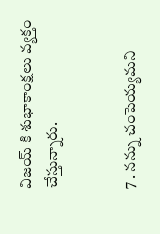విజయ్ కి శుభాకాంక్షలు వ్యక్తం చేస్తున్నారు.


7 . నన్ను చంపెయ్యమని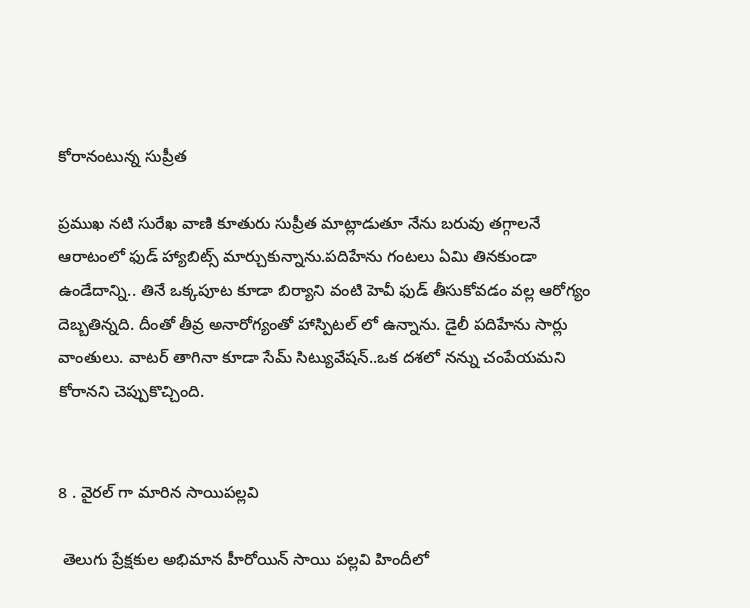కోరానంటున్న సుప్రీత

ప్రముఖ నటి సురేఖ వాణి కూతురు సుప్రీత మాట్లాడుతూ నేను బరువు తగ్గాలనే ఆరాటంలో ఫుడ్ హ్యాబిట్స్ మార్చుకున్నాను.పదిహేను గంటలు ఏమి తినకుండా ఉండేదాన్ని.. తినే ఒక్కపూట కూడా బిర్యాని వంటి హెవీ ఫుడ్ తీసుకోవడం వల్ల ఆరోగ్యం దెబ్బతిన్నది. దీంతో తీవ్ర అనారోగ్యంతో హాస్పిటల్ లో ఉన్నాను. డైలీ పదిహేను సార్లు వాంతులు. వాటర్ తాగినా కూడా సేమ్ సిట్యువేషన్..ఒక దశలో నన్ను చంపేయమని కోరానని చెప్పుకొచ్చింది.


8 . వైరల్ గా మారిన సాయిపల్లవి

 తెలుగు ప్రేక్షకుల అభిమాన హీరోయిన్ సాయి పల్లవి హిందీలో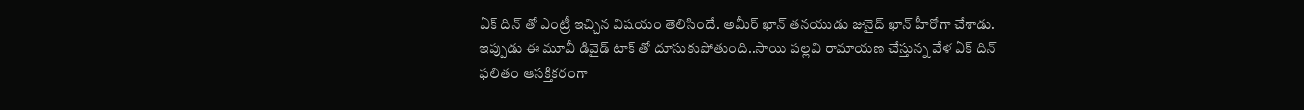ఏక్ దిన్ తో ఎంట్రీ ఇచ్చిన విషయం తెలిసిందే. అమీర్ ఖాన్ తనయుడు జునైద్ ఖాన్ హీరోగా చేశాడు. ఇప్పుడు ఈ మూవీ డివైడ్ టాక్ తో దూసుకుపోతుంది..సాయి పల్లవి రామాయణ చేస్తున్న వేళ ఏక్ దిన్ ఫలితం ఆసక్తికరంగా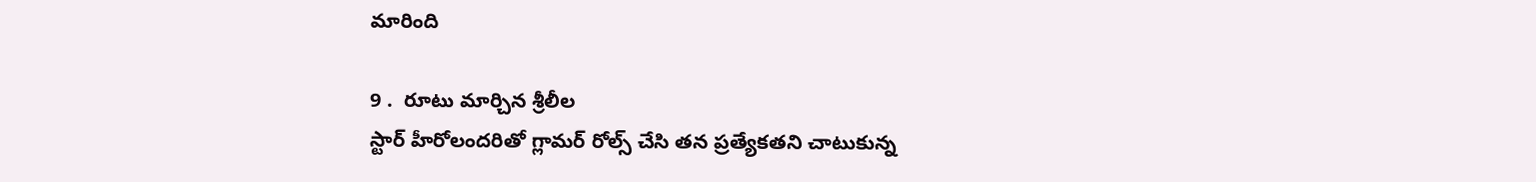మారింది

9 .  రూటు మార్చిన శ్రీలీల
స్టార్ హీరోలందరితో గ్లామర్ రోల్స్ చేసి తన ప్రత్యేకతని చాటుకున్న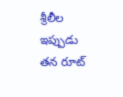శ్రీలీల ఇప్పుడు తన రూట్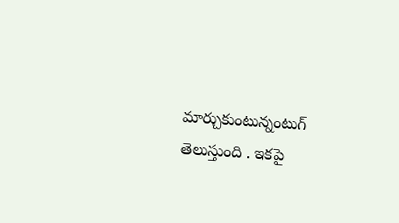మార్చుకుంటున్నంటుగ్ తెలుస్తుంది . ఇకపై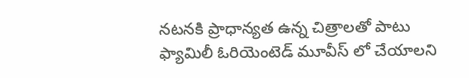నటనకి ప్రాధాన్యత ఉన్న చిత్రాలతో పాటు ఫ్యామిలీ ఓరియెంటెడ్ మూవీస్ లో చేయాలని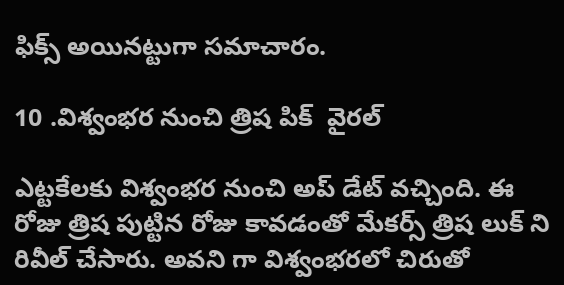ఫిక్స్ అయినట్టుగా సమాచారం.

10 .విశ్వంభర నుంచి త్రిష పిక్  వైరల్

ఎట్టకేలకు విశ్వంభర నుంచి అప్ డేట్ వచ్చింది. ఈ రోజు త్రిష పుట్టిన రోజు కావడంతో మేకర్స్ త్రిష లుక్ ని రివీల్ చేసారు. అవని గా విశ్వంభరలో చిరుతో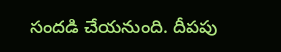సందడి చేయనుంది. దీపపు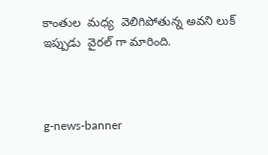కాంతుల  మధ్య  వెలిగిపోతున్న అవని లుక్ ఇప్పుడు  వైరల్ గా మారింది.



g-news-banner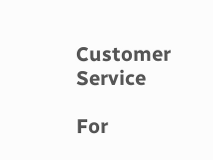Customer Service

For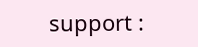support :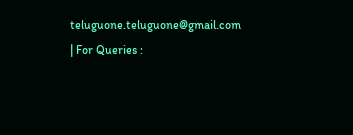teluguone.teluguone@gmail.com | For Queries :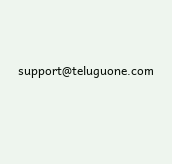support@teluguone.com